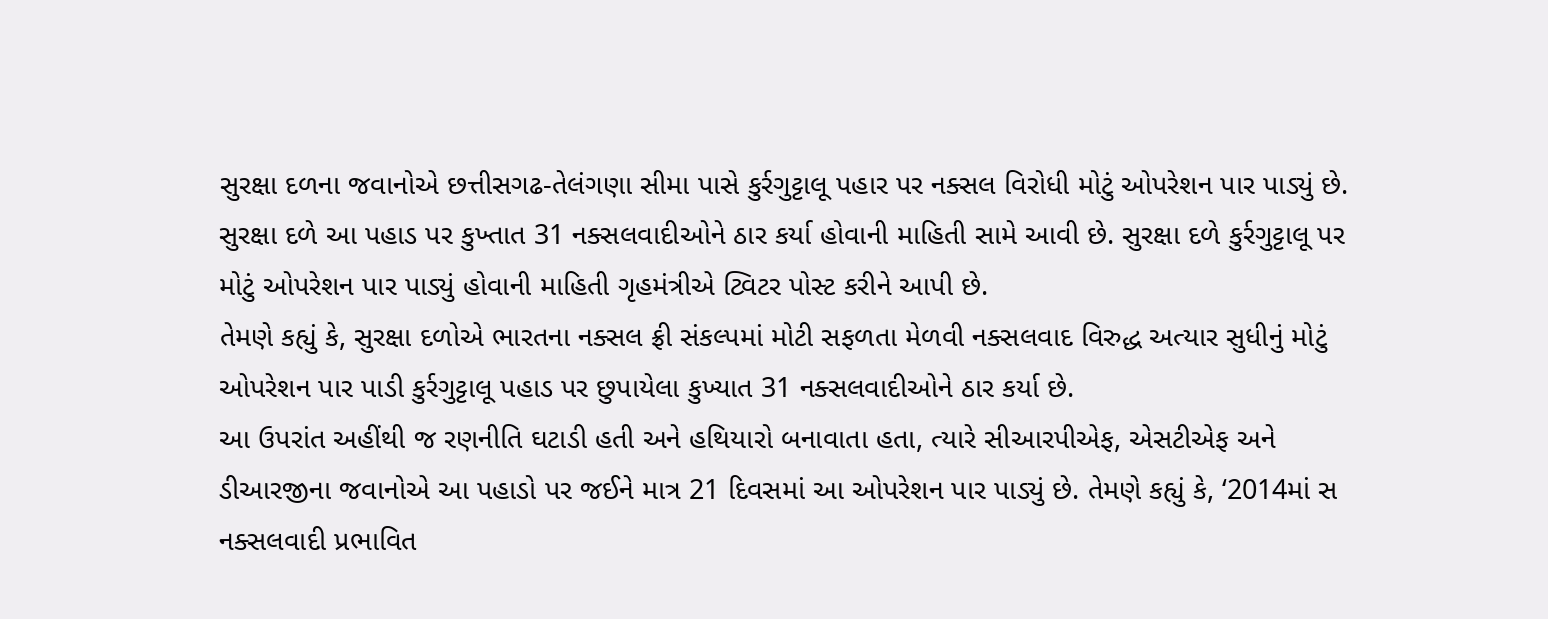સુરક્ષા દળના જવાનોએ છત્તીસગઢ-તેલંગણા સીમા પાસે કુર્રગુટ્ટાલૂ પહાર પર નક્સલ વિરોધી મોટું ઓપરેશન પાર પાડ્યું છે. સુરક્ષા દળે આ પહાડ પર કુખ્તાત 31 નક્સલવાદીઓને ઠાર કર્યા હોવાની માહિતી સામે આવી છે. સુરક્ષા દળે કુર્રગુટ્ટાલૂ પર મોટું ઓપરેશન પાર પાડ્યું હોવાની માહિતી ગૃહમંત્રીએ ટ્વિટર પોસ્ટ કરીને આપી છે.
તેમણે કહ્યું કે, સુરક્ષા દળોએ ભારતના નક્સલ ફ્રી સંકલ્પમાં મોટી સફળતા મેળવી નક્સલવાદ વિરુદ્ધ અત્યાર સુધીનું મોટું ઓપરેશન પાર પાડી કુર્રગુટ્ટાલૂ પહાડ પર છુપાયેલા કુખ્યાત 31 નક્સલવાદીઓને ઠાર કર્યા છે.
આ ઉપરાંત અહીંથી જ રણનીતિ ઘટાડી હતી અને હથિયારો બનાવાતા હતા, ત્યારે સીઆરપીએફ, એસટીએફ અને ડીઆરજીના જવાનોએ આ પહાડો પર જઈને માત્ર 21 દિવસમાં આ ઓપરેશન પાર પાડ્યું છે. તેમણે કહ્યું કે, ‘2014માં સ નક્સલવાદી પ્રભાવિત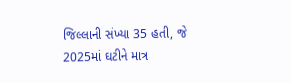જિલ્લાની સંખ્યા 35 હતી, જે 2025માં ઘટીને માત્ર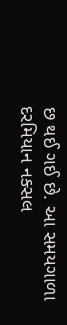છ થઈ ગઈ છે. આ સમયગાળા દરમિયાન નક્સલ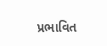પ્રભાવિત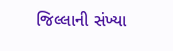જિલ્લાની સંખ્યા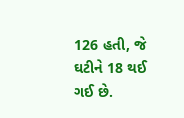126 હતી, જે ઘટીને 18 થઈ ગઈ છે.